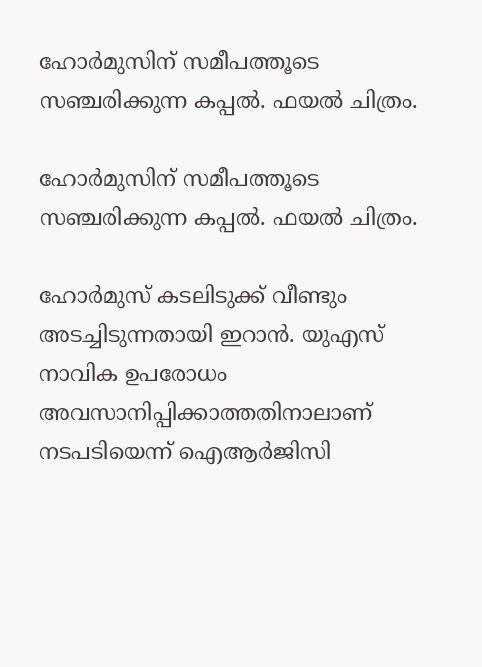ഹോര്‍മുസിന് സമീപത്തൂടെ സഞ്ചരിക്കുന്ന കപ്പല്‍. ഫയല്‍ ചിത്രം.

ഹോര്‍മുസിന് സമീപത്തൂടെ സഞ്ചരിക്കുന്ന കപ്പല്‍. ഫയല്‍ ചിത്രം.

ഹോര്‍മുസ് കടലിടുക്ക് വീണ്ടും അടച്ചിടുന്നതായി ഇറാന്‍. യുഎസ് നാവിക ഉപരോധം അവസാനിപ്പിക്കാത്തതിനാലാണ് നടപടിയെന്ന് ഐആര്‍ജിസി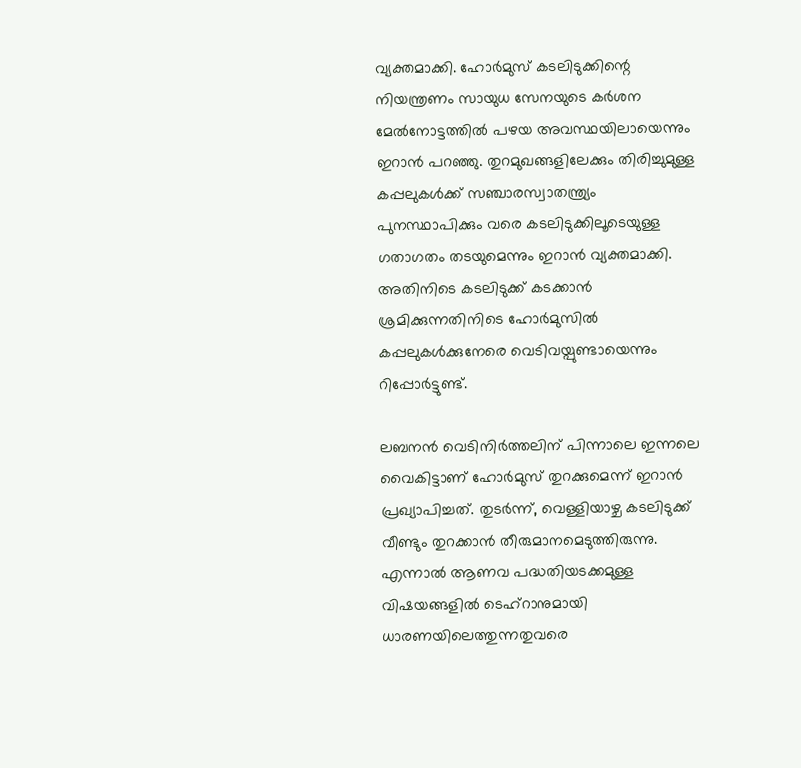വ്യക്തമാക്കി. ഹോർമുസ് കടലിടുക്കിന്റെ നിയന്ത്രണം സായുധ സേനയുടെ കർശന മേൽനോട്ടത്തിൽ പഴയ അവസ്ഥയിലായെന്നും ഇറാന്‍ പറഞ്ഞു. തുറമുഖങ്ങളിലേക്കും തിരിച്ചുമുള്ള കപ്പലുകള്‍ക്ക് സഞ്ചാരസ്വാതന്ത്ര്യം പുനസ്ഥാപിക്കും വരെ കടലിടുക്കിലൂടെയുള്ള ഗതാഗതം തടയുമെന്നും ഇറാന്‍ വ്യക്തമാക്കി. അതിനിടെ കടലിടുക്ക് കടക്കാന്‍ ശ്രമിക്കുന്നതിനിടെ ഹോര്‍മുസില്‍‌ കപ്പലുകള്‍ക്കുനേരെ വെടിവയ്പുണ്ടായെന്നും റിപ്പോര്‍ട്ടുണ്ട്.

ലബനന്‍ വെടിനിര്‍ത്തലിന് പിന്നാലെ ഇന്നലെ വൈകിട്ടാണ് ഹോര്‍മുസ് തുറക്കുമെന്ന് ഇറാന്‍ പ്രഖ്യാപിച്ചത്. തുടര്‍ന്ന്, വെള്ളിയാഴ്ച കടലിടുക്ക് വീണ്ടും തുറക്കാന്‍ തീരുമാനമെടുത്തിരുന്നു. എന്നാല്‍ ആണവ പദ്ധതിയടക്കമുള്ള വിഷയങ്ങളിൽ ടെഹ്‌റാനുമായി ധാരണയിലെത്തുന്നതുവരെ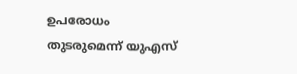ഉപരോധം തുടരുമെന്ന് യുഎസ്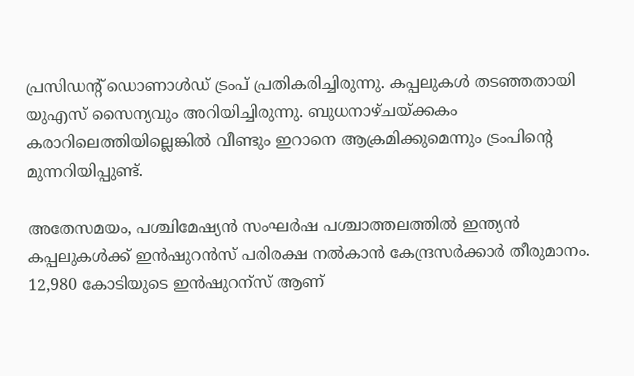പ്രസിഡന്റ് ഡൊണാൾഡ് ട്രംപ് പ്രതികരിച്ചിരുന്നു. കപ്പലുകള്‍ തടഞ്ഞതായി യുഎസ് സൈന്യവും അറിയിച്ചിരുന്നു. ബുധനാഴ്ചയ്ക്കകം കരാറിലെത്തിയില്ലെങ്കില്‍ വീണ്ടും ഇറാനെ ആക്രമിക്കുമെന്നും ട്രംപിന്‍റെ മുന്നറിയിപ്പുണ്ട്.

അതേസമയം, പശ്ചിമേഷ്യന്‍ സംഘര്‍ഷ പശ്ചാത്തലത്തില്‍ ഇന്ത്യന്‍ കപ്പലുകള്‍ക്ക് ഇന്‍ഷുറന്‍സ് പരിരക്ഷ നല്‍കാന്‍ കേന്ദ്രസര്‍ക്കാര്‍ തീരുമാനം. 12,980 കോടിയുടെ ഇന്‍ഷുറന്സ് ആണ്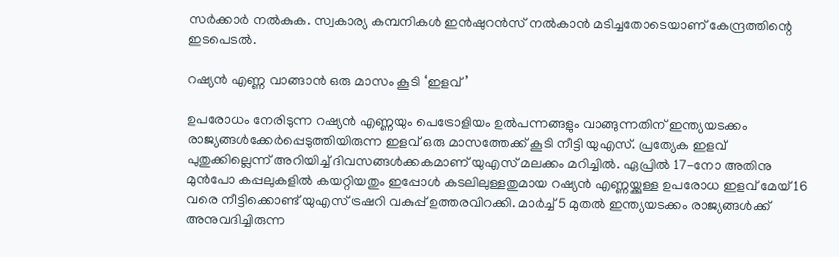സര്‍ക്കാര്‍ നല്‍കുക. സ്വകാര്യ കമ്പനികള്‍ ഇന്‍ഷുറന്‍സ് നല്‍കാന്‍ മടിച്ചതോടെയാണ് കേന്ദ്രത്തിന്റെ ഇടപെടല്‍.

റഷ്യന്‍ എണ്ണ വാങ്ങാന്‍ ഒരു മാസം കൂടി ‘ഇളവ്’

ഉപരോധം നേരിടുന്ന റഷ്യൻ എണ്ണയും പെട്രോളിയം ഉൽപന്നങ്ങളും വാങ്ങുന്നതിന് ഇന്ത്യയടക്കം രാജ്യങ്ങള്‍ക്കേര്‍പ്പെടുത്തിയിരുന്ന ഇളവ് ഒരു മാസത്തേക്ക് കൂടി നീട്ടി യുഎസ്. പ്രത്യേക ഇളവ് പുതുക്കില്ലെന്ന് അറിയിച്ച് ദിവസങ്ങൾക്കകമാണ് യുഎസ് മലക്കം മറിച്ചില്‍. ഏപ്രിൽ 17-നോ അതിനു മുൻപോ കപ്പലുകളിൽ കയറ്റിയതും ഇപ്പോൾ കടലിലുള്ളതുമായ റഷ്യൻ എണ്ണയ്ക്കുള്ള ഉപരോധ ഇളവ് മേയ് 16 വരെ നീട്ടിക്കൊണ്ട് യുഎസ് ട്രഷറി വകുപ്പ് ഉത്തരവിറക്കി. മാർച്ച് 5 മുതൽ ഇന്ത്യയടക്കം രാജ്യങ്ങള്‍ക്ക് അനുവദിച്ചിരുന്ന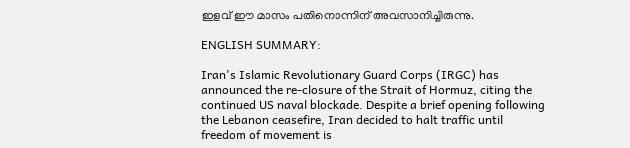ഇളവ് ഈ മാസം പതിനൊന്നിന് അവസാനിച്ചിരുന്നു.

ENGLISH SUMMARY:

Iran's Islamic Revolutionary Guard Corps (IRGC) has announced the re-closure of the Strait of Hormuz, citing the continued US naval blockade. Despite a brief opening following the Lebanon ceasefire, Iran decided to halt traffic until freedom of movement is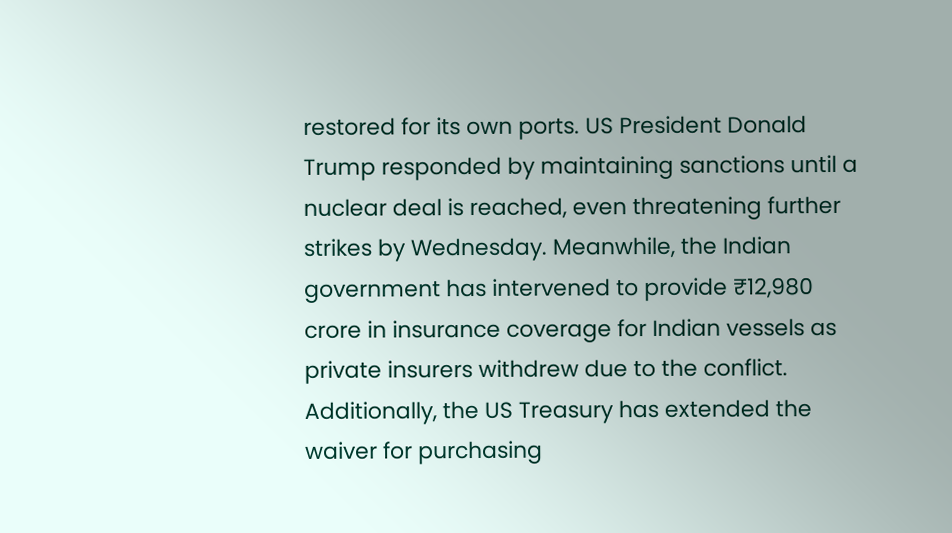restored for its own ports. US President Donald Trump responded by maintaining sanctions until a nuclear deal is reached, even threatening further strikes by Wednesday. Meanwhile, the Indian government has intervened to provide ₹12,980 crore in insurance coverage for Indian vessels as private insurers withdrew due to the conflict. Additionally, the US Treasury has extended the waiver for purchasing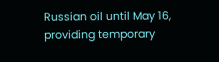Russian oil until May 16, providing temporary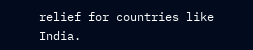relief for countries like India.